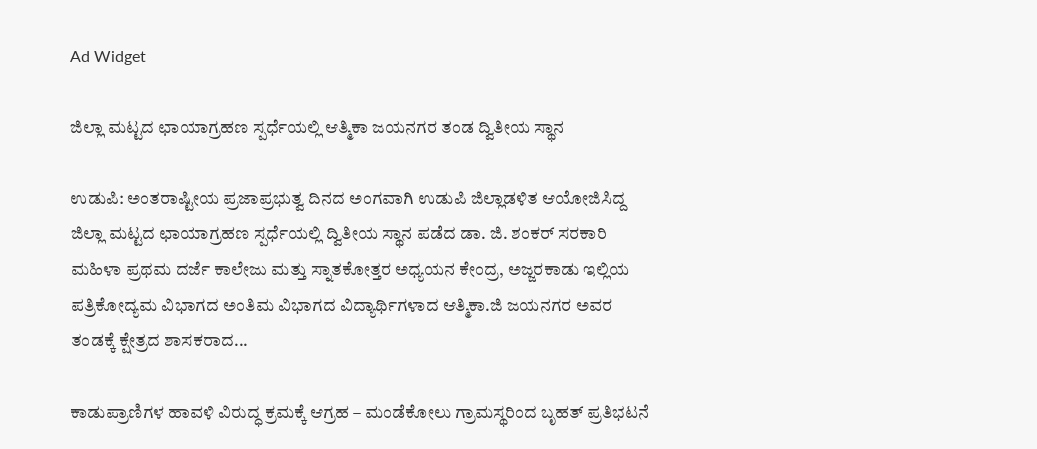Ad Widget

ಜಿಲ್ಲಾ ಮಟ್ಟದ ಛಾಯಾಗ್ರಹಣ ಸ್ಪರ್ಧೆಯಲ್ಲಿ ಆತ್ಮಿಕಾ ಜಯನಗರ ತಂಡ ದ್ವಿತೀಯ ಸ್ಥಾನ

ಉಡುಪಿ: ಅಂತರಾಷ್ಟೀಯ ಪ್ರಜಾಪ್ರಭುತ್ವ ದಿನದ ಅಂಗವಾಗಿ ಉಡುಪಿ ಜಿಲ್ಲಾಡಳಿತ ಆಯೋಜಿಸಿದ್ದ ಜಿಲ್ಲಾ ಮಟ್ಟದ ಛಾಯಾಗ್ರಹಣ ಸ್ಪರ್ಧೆಯಲ್ಲಿ ದ್ವಿತೀಯ ಸ್ಥಾನ ಪಡೆದ ಡಾ. ಜಿ. ಶಂಕರ್ ಸರಕಾರಿ ಮಹಿಳಾ ಪ್ರಥಮ ದರ್ಜೆ ಕಾಲೇಜು ಮತ್ತು ಸ್ನಾತಕೋತ್ತರ ಅಧ್ಯಯನ ಕೇಂದ್ರ, ಅಜ್ಜರಕಾಡು ಇಲ್ಲಿಯ ಪತ್ರಿಕೋದ್ಯಮ ವಿಭಾಗದ ಅಂತಿಮ ವಿಭಾಗದ ವಿದ್ಯಾರ್ಥಿಗಳಾದ ಆತ್ಮಿಕಾ.ಜಿ ಜಯನಗರ ಅವರ ತಂಡಕ್ಕೆ ಕ್ಷೇತ್ರದ ಶಾಸಕರಾದ...

ಕಾಡುಪ್ರಾಣಿಗಳ ಹಾವಳಿ ವಿರುದ್ಧ ಕ್ರಮಕ್ಕೆ ಆಗ್ರಹ – ಮಂಡೆಕೋಲು ಗ್ರಾಮಸ್ಥರಿಂದ ಬೃಹತ್ ಪ್ರತಿಭಟನೆ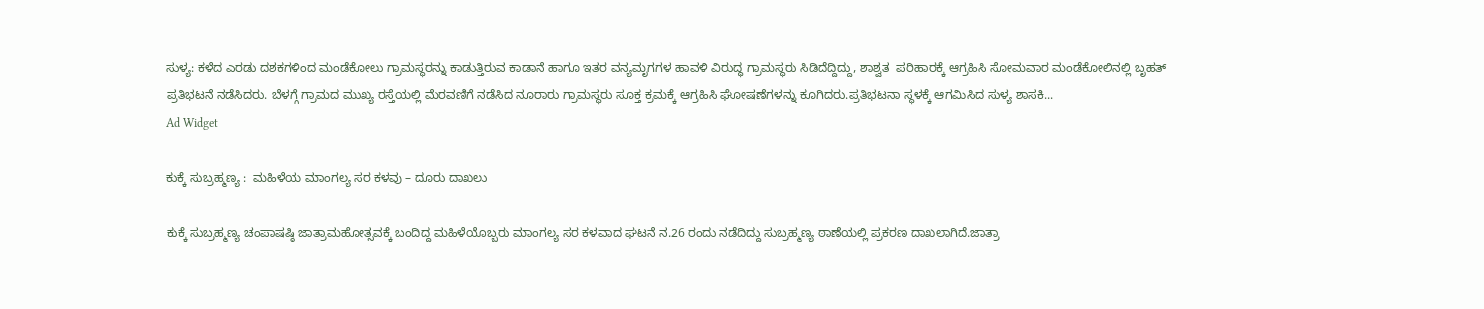ಸುಳ್ಯ: ಕಳೆದ ಎರಡು ದಶಕಗಳಿಂದ ಮಂಡೆಕೋಲು ಗ್ರಾಮಸ್ಥರನ್ನು ಕಾಡುತ್ತಿರುವ ಕಾಡಾನೆ ಹಾಗೂ ಇತರ ವನ್ಯಮೃಗಗಳ ಹಾವಳಿ ವಿರುದ್ಧ ಗ್ರಾಮಸ್ಥರು ಸಿಡಿದೆದ್ದಿದ್ದು, ಶಾಶ್ವತ  ಪರಿಹಾರಕ್ಕೆ ಆಗ್ರಹಿಸಿ ಸೋಮವಾರ ಮಂಡೆಕೋಲಿನಲ್ಲಿ ಬೃಹತ್ ಪ್ರತಿಭಟನೆ ನಡೆಸಿದರು. ಬೆಳಗ್ಗೆ ಗ್ರಾಮದ ಮುಖ್ಯ ರಸ್ತೆಯಲ್ಲಿ ಮೆರವಣಿಗೆ ನಡೆಸಿದ ನೂರಾರು ಗ್ರಾಮಸ್ಥರು ಸೂಕ್ತ ಕ್ರಮಕ್ಕೆ ಆಗ್ರಹಿಸಿ ಘೋಷಣೆಗಳನ್ನು ಕೂಗಿದರು.ಪ್ರತಿಭಟನಾ ಸ್ಥಳಕ್ಕೆ ಆಗಮಿಸಿದ ಸುಳ್ಯ ಶಾಸಕಿ...
Ad Widget

ಕುಕ್ಕೆ ಸುಬ್ರಹ್ಮಣ್ಯ :  ಮಹಿಳೆಯ ಮಾಂಗಲ್ಯ ಸರ ಕಳವು – ದೂರು ದಾಖಲು

ಕುಕ್ಕೆ ಸುಬ್ರಹ್ಮಣ್ಯ ಚಂಪಾಷಷ್ಠಿ ಜಾತ್ರಾಮಹೋತ್ಸವಕ್ಕೆ ಬಂದಿದ್ದ ಮಹಿಳೆಯೊಬ್ಬರು ಮಾಂಗಲ್ಯ ಸರ ಕಳವಾದ ಘಟನೆ ನ.26 ರಂದು ನಡೆದಿದ್ದು ಸುಬ್ರಹ್ಮಣ್ಯ ಠಾಣೆಯಲ್ಲಿ ಪ್ರಕರಣ ದಾಖಲಾಗಿದೆ.ಜಾತ್ರಾ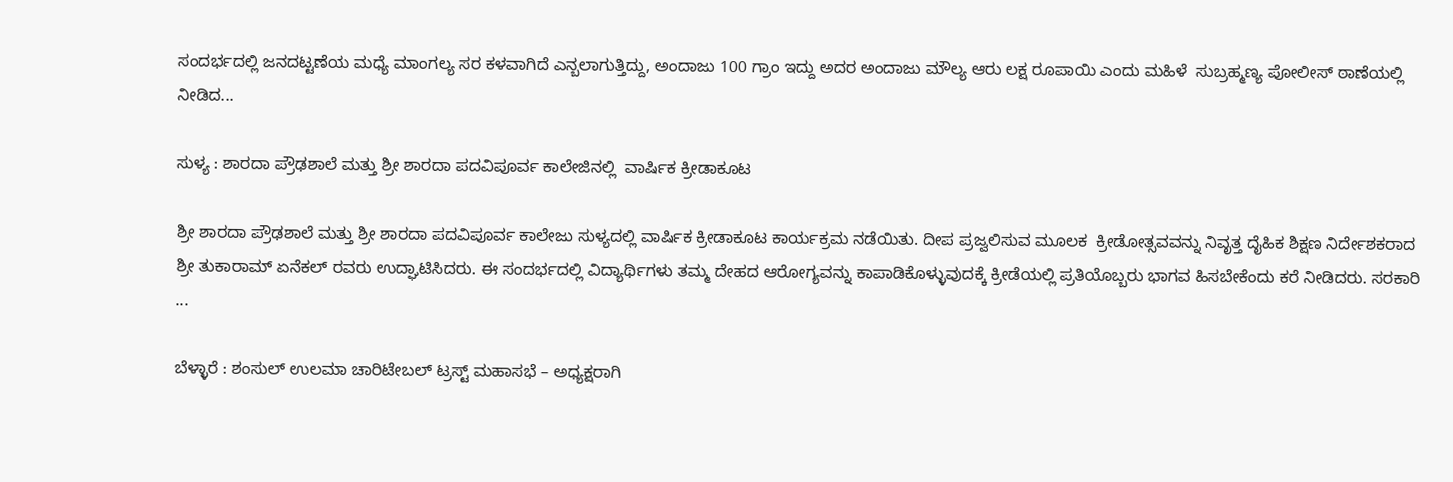ಸಂದರ್ಭದಲ್ಲಿ ಜನದಟ್ಟಣೆಯ ಮಧ್ಯೆ ಮಾಂಗಲ್ಯ ಸರ ಕಳವಾಗಿದೆ ಎನ್ಬಲಾಗುತ್ತಿದ್ದು, ಅಂದಾಜು 100 ಗ್ರಾಂ ಇದ್ದು ಅದರ ಅಂದಾಜು ಮೌಲ್ಯ ಆರು ಲಕ್ಷ ರೂಪಾಯಿ ಎಂದು ಮಹಿಳೆ  ಸುಬ್ರಹ್ಮಣ್ಯ ಪೋಲೀಸ್ ಠಾಣೆಯಲ್ಲಿ ನೀಡಿದ...

ಸುಳ್ಯ : ಶಾರದಾ ಪ್ರೌಢಶಾಲೆ ಮತ್ತು ಶ್ರೀ ಶಾರದಾ ಪದವಿಪೂರ್ವ ಕಾಲೇಜಿನಲ್ಲಿ  ವಾರ್ಷಿಕ ಕ್ರೀಡಾಕೂಟ

ಶ್ರೀ ಶಾರದಾ ಪ್ರೌಢಶಾಲೆ ಮತ್ತು ಶ್ರೀ ಶಾರದಾ ಪದವಿಪೂರ್ವ ಕಾಲೇಜು ಸುಳ್ಯದಲ್ಲಿ ವಾರ್ಷಿಕ ಕ್ರೀಡಾಕೂಟ ಕಾರ್ಯಕ್ರಮ ನಡೆಯಿತು. ದೀಪ ಪ್ರಜ್ವಲಿಸುವ ಮೂಲಕ  ಕ್ರೀಡೋತ್ಸವವನ್ನು ನಿವೃತ್ತ ದೈಹಿಕ ಶಿಕ್ಷಣ ನಿರ್ದೇಶಕರಾದ ಶ್ರೀ ತುಕಾರಾಮ್ ಏನೆಕಲ್ ರವರು ಉದ್ಘಾಟಿಸಿದರು. ಈ ಸಂದರ್ಭದಲ್ಲಿ ವಿದ್ಯಾರ್ಥಿಗಳು ತಮ್ಮ ದೇಹದ ಆರೋಗ್ಯವನ್ನು ಕಾಪಾಡಿಕೊಳ್ಳುವುದಕ್ಕೆ ಕ್ರೀಡೆಯಲ್ಲಿ ಪ್ರತಿಯೊಬ್ಬರು ಭಾಗವ ಹಿಸಬೇಕೆಂದು ಕರೆ ನೀಡಿದರು. ಸರಕಾರಿ ...

ಬೆಳ್ಳಾರೆ : ಶಂಸುಲ್ ಉಲಮಾ ಚಾರಿಟೇಬಲ್ ಟ್ರಸ್ಟ್ ಮಹಾಸಭೆ – ಅಧ್ಯಕ್ಷರಾಗಿ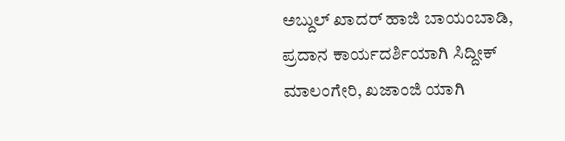ಅಬ್ದುಲ್ ಖಾದರ್ ಹಾಜಿ ಬಾಯಂಬಾಡಿ, ಪ್ರದಾನ ಕಾರ್ಯದರ್ಶಿಯಾಗಿ ಸಿದ್ದೀಕ್ ಮಾಲಂಗೇರಿ, ಖಜಾಂಜಿ ಯಾಗಿ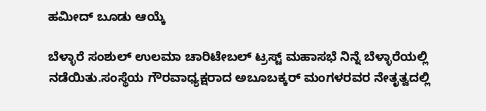ಹಮೀದ್ ಬೂಡು ಆಯ್ಕೆ

ಬೆಳ್ಳಾರೆ ಸಂಶುಲ್ ಉಲಮಾ ಚಾರಿಟೇಬಲ್ ಟ್ರಸ್ಟ್ ಮಹಾಸಭೆ ನಿನ್ನೆ ಬೆಳ್ಳಾರೆಯಲ್ಲಿ ನಡೆಯಿತು.ಸಂಸ್ಥೆಯ ಗೌರವಾಧ್ಯಕ್ಷರಾದ ಅಬೂಬಕ್ಕರ್ ಮಂಗಳರವರ ನೇತೃತ್ವದಲ್ಲಿ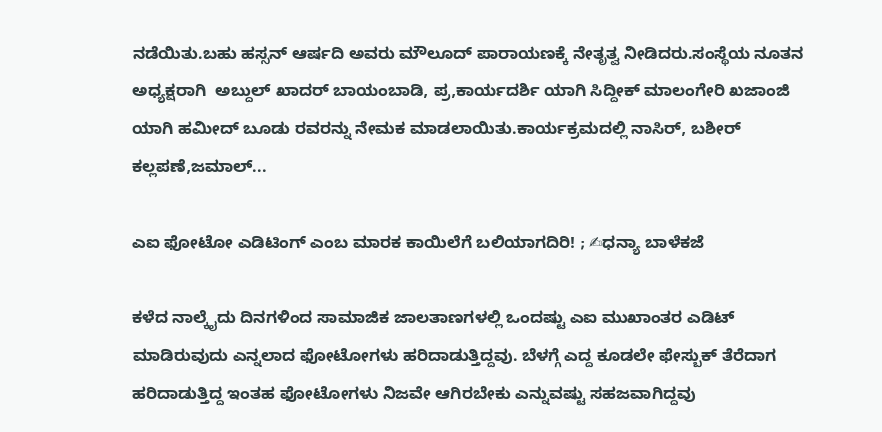ನಡೆಯಿತು.ಬಹು ಹಸ್ಸನ್ ಆರ್ಷದಿ ಅವರು ಮೌಲೂದ್ ಪಾರಾಯಣಕ್ಕೆ ನೇತೃತ್ವ ನೀಡಿದರು.ಸಂಸ್ಥೆಯ ನೂತನ ಅಧ್ಯಕ್ಷರಾಗಿ  ಅಬ್ದುಲ್ ಖಾದರ್ ಬಾಯಂಬಾಡಿ, ಪ್ರ,ಕಾರ್ಯದರ್ಶಿ ಯಾಗಿ ಸಿದ್ದೀಕ್ ಮಾಲಂಗೇರಿ ಖಜಾಂಜಿ ಯಾಗಿ ಹಮೀದ್ ಬೂಡು ರವರನ್ನು ನೇಮಕ ಮಾಡಲಾಯಿತು.ಕಾರ್ಯಕ್ರಮದಲ್ಲಿ ನಾಸಿರ್, ಬಶೀರ್ ಕಲ್ಲಪಣೆ,ಜಮಾಲ್...

ಎಐ ಫೋಟೋ ಎಡಿಟಿಂಗ್‌ ಎಂಬ ಮಾರಕ ಕಾಯಿಲೆಗೆ ಬಲಿಯಾಗದಿರಿ! ; ✍ಧನ್ಯಾ ಬಾಳೆಕಜೆ

ಕಳೆದ ನಾಲ್ಕೈದು ದಿನಗಳಿಂದ ಸಾಮಾಜಿಕ ಜಾಲತಾಣಗಳಲ್ಲಿ ಒಂದಷ್ಟು ಎಐ ಮುಖಾಂತರ ಎಡಿಟ್‌ ಮಾಡಿರುವುದು ಎನ್ನಲಾದ ಫೋಟೋಗಳು ಹರಿದಾಡುತ್ತಿದ್ದವು. ಬೆಳಗ್ಗೆ ಎದ್ದ ಕೂಡಲೇ ಫೇಸ್ಬುಕ್‌ ತೆರೆದಾಗ ಹರಿದಾಡುತ್ತಿದ್ದ ಇಂತಹ ಫೋಟೋಗಳು ನಿಜವೇ ಆಗಿರಬೇಕು ಎನ್ನುವಷ್ಟು ಸಹಜವಾಗಿದ್ದವು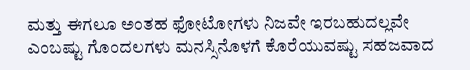ಮತ್ತು ಈಗಲೂ ಅಂತಹ ಫೋಟೋಗಳು ನಿಜವೇ ಇರಬಹುದಲ್ಲವೇ ಎಂಬಷ್ಟು ಗೊಂದಲಗಳು ಮನಸ್ಸಿನೊಳಗೆ ಕೊರೆಯುವಷ್ಟು ಸಹಜವಾದ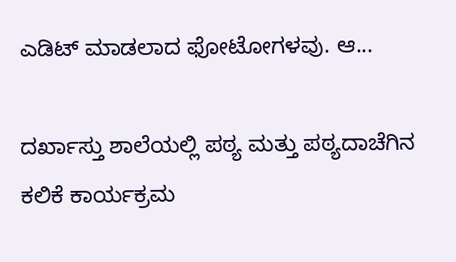ಎಡಿಟ್‌ ಮಾಡಲಾದ ಫೋಟೋಗಳವು. ಆ...

ದರ್ಖಾಸ್ತು ಶಾಲೆಯಲ್ಲಿ ಪಠ್ಯ ಮತ್ತು ಪಠ್ಯದಾಚೆಗಿನ ಕಲಿಕೆ ಕಾರ್ಯಕ್ರಮ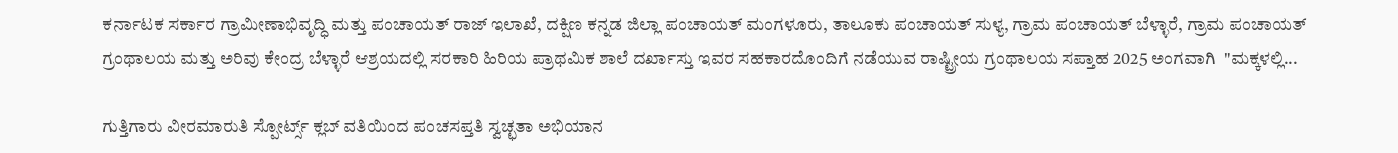ಕರ್ನಾಟಕ ಸರ್ಕಾರ ಗ್ರಾಮೀಣಾಭಿವೃದ್ಧಿ ಮತ್ತು ಪಂಚಾಯತ್ ರಾಜ್ ಇಲಾಖೆ, ದಕ್ಷಿಣ ಕನ್ನಡ ಜಿಲ್ಲಾ ಪಂಚಾಯತ್ ಮಂಗಳೂರು, ತಾಲೂಕು ಪಂಚಾಯತ್ ಸುಳ್ಯ, ಗ್ರಾಮ ಪಂಚಾಯತ್ ಬೆಳ್ಳಾರೆ, ಗ್ರಾಮ ಪಂಚಾಯತ್ ಗ್ರಂಥಾಲಯ ಮತ್ತು ಅರಿವು ಕೇಂದ್ರ ಬೆಳ್ಳಾರೆ ಆಶ್ರಯದಲ್ಲಿ ಸರಕಾರಿ ಹಿರಿಯ ಪ್ರಾಥಮಿಕ ಶಾಲೆ ದರ್ಖಾಸ್ತು ಇವರ ಸಹಕಾರದೊಂದಿಗೆ ನಡೆಯುವ ರಾಷ್ಟ್ರೀಯ ಗ್ರಂಥಾಲಯ ಸಪ್ತಾಹ 2025 ಅಂಗವಾಗಿ  "ಮಕ್ಕಳಲ್ಲಿ...

ಗುತ್ತಿಗಾರು ವೀರಮಾರುತಿ ಸ್ಪೋರ್ಟ್ಸ್ ಕ್ಲಬ್ ವತಿಯಿಂದ ಪಂಚಸಪ್ತತಿ ಸ್ವಚ್ಛತಾ ಅಭಿಯಾನ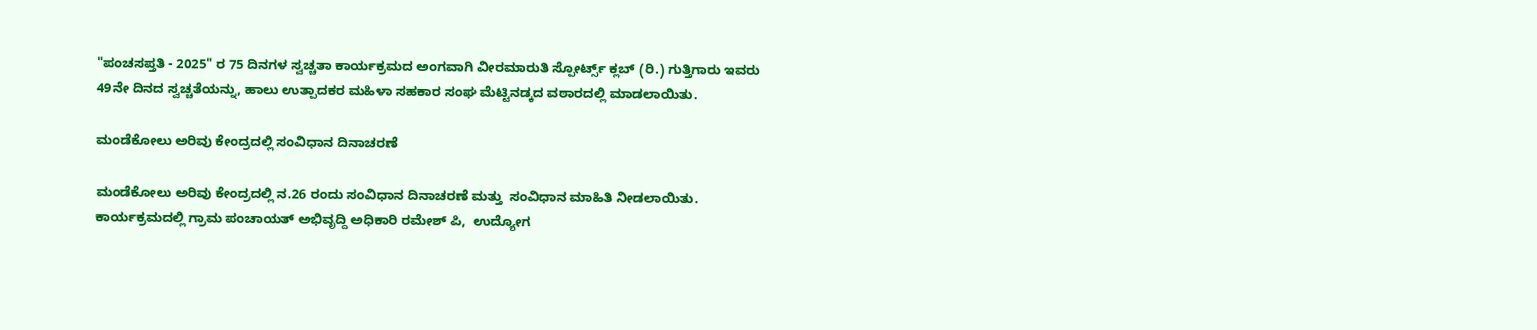"ಪಂಚಸಪ್ತತಿ - 2025" ರ 75 ದಿನಗಳ ಸ್ವಚ್ಚತಾ ಕಾರ್ಯಕ್ರಮದ ಅಂಗವಾಗಿ ವೀರಮಾರುತಿ ಸ್ಪೋರ್ಟ್ಸ್ ಕ್ಲಬ್ (ರಿ.) ಗುತ್ತಿಗಾರು ಇವರು 49ನೇ ದಿನದ ಸ್ವಚ್ಚತೆಯನ್ನು, ಹಾಲು ಉತ್ಪಾದಕರ ಮಹಿಳಾ ಸಹಕಾರ ಸಂಘ ಮೆಟ್ಟಿನಡ್ಕದ ವಠಾರದಲ್ಲಿ ಮಾಡಲಾಯಿತು.

ಮಂಡೆಕೋಲು ಅರಿವು ಕೇಂದ್ರದಲ್ಲಿ ಸಂವಿಧಾನ ದಿನಾಚರಣೆ

ಮಂಡೆಕೋಲು ಅರಿವು ಕೇಂದ್ರದಲ್ಲಿ ನ.26 ರಂದು ಸಂವಿಧಾನ ದಿನಾಚರಣೆ ಮತ್ತು  ಸಂವಿಧಾನ ಮಾಹಿತಿ ನೀಡಲಾಯಿತು. ಕಾರ್ಯಕ್ರಮದಲ್ಲಿ ಗ್ರಾಮ ಪಂಚಾಯತ್ ಅಭಿವೃದ್ದಿ ಅಧಿಕಾರಿ ರಮೇಶ್ ಪಿ,  ಉದ್ಯೋಗ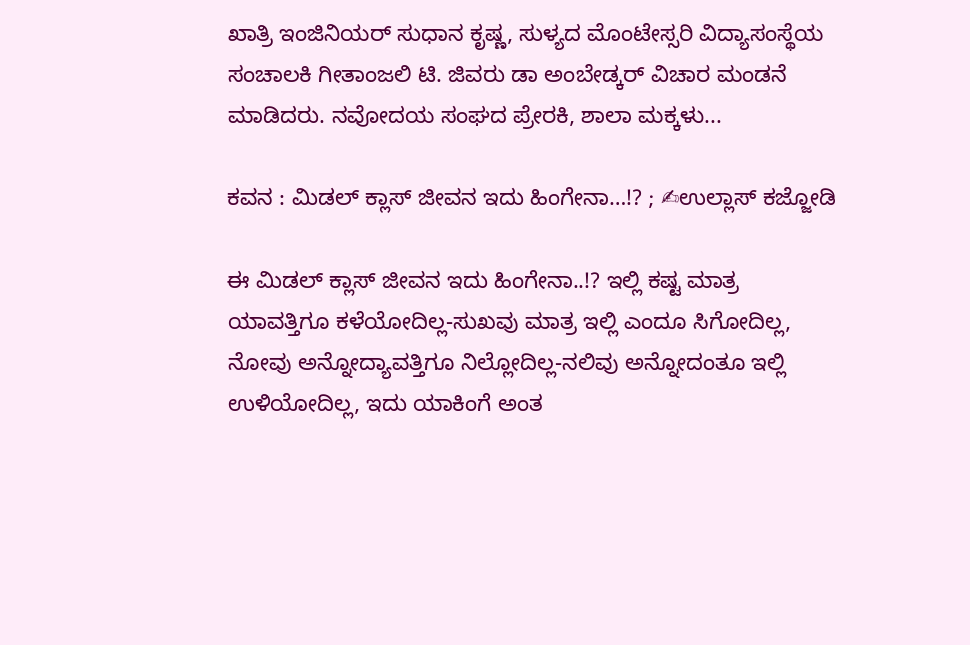ಖಾತ್ರಿ ಇಂಜಿನಿಯರ್ ಸುಧಾನ ಕೃಷ್ಣ, ಸುಳ್ಯದ ಮೊಂಟೇಸ್ಸರಿ ವಿದ್ಯಾಸಂಸ್ಥೆಯ ಸಂಚಾಲಕಿ ಗೀತಾಂಜಲಿ ಟಿ. ಜಿವರು ಡಾ ಅಂಬೇಡ್ಕರ್ ವಿಚಾರ ಮಂಡನೆ ಮಾಡಿದರು. ನವೋದಯ ಸಂಘದ ಪ್ರೇರಕಿ, ಶಾಲಾ ಮಕ್ಕಳು...

ಕವನ : ಮಿಡಲ್ ಕ್ಲಾಸ್ ಜೀವನ ಇದು ಹಿಂಗೇನಾ…!? ; ✍ಉಲ್ಲಾಸ್ ಕಜ್ಜೋಡಿ

ಈ ಮಿಡಲ್ ಕ್ಲಾಸ್ ಜೀವನ ಇದು ಹಿಂಗೇನಾ..!? ಇಲ್ಲಿ ಕಷ್ಟ ಮಾತ್ರ ಯಾವತ್ತಿಗೂ ಕಳೆಯೋದಿಲ್ಲ-ಸುಖವು ಮಾತ್ರ ಇಲ್ಲಿ ಎಂದೂ ಸಿಗೋದಿಲ್ಲ, ನೋವು ಅನ್ನೋದ್ಯಾವತ್ತಿಗೂ ನಿಲ್ಲೋದಿಲ್ಲ-ನಲಿವು ಅನ್ನೋದಂತೂ ಇಲ್ಲಿ ಉಳಿಯೋದಿಲ್ಲ, ಇದು ಯಾಕಿಂಗೆ ಅಂತ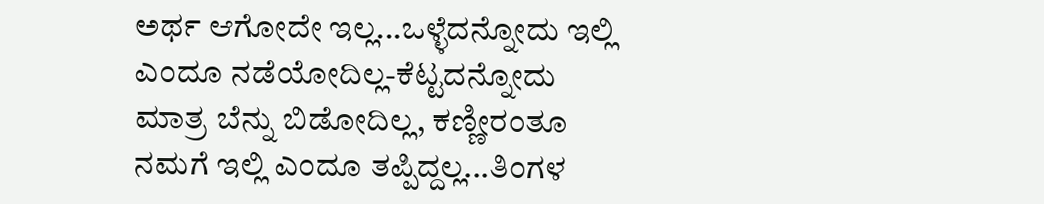ಅರ್ಥ ಆಗೋದೇ ಇಲ್ಲ...ಒಳ್ಳೆದನ್ನೋದು ಇಲ್ಲಿ ಎಂದೂ ನಡೆಯೋದಿಲ್ಲ-ಕೆಟ್ಟದನ್ನೋದು ಮಾತ್ರ ಬೆನ್ನು ಬಿಡೋದಿಲ್ಲ, ಕಣ್ಣೀರಂತೂ ನಮಗೆ ಇಲ್ಲಿ ಎಂದೂ ತಪ್ಪಿದ್ದಲ್ಲ...ತಿಂಗಳ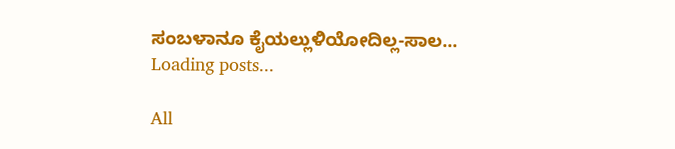ಸಂಬಳಾನೂ ಕೈಯಲ್ಲುಳಿಯೋದಿಲ್ಲ-ಸಾಲ...
Loading posts...

All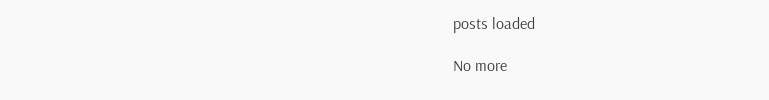posts loaded

No more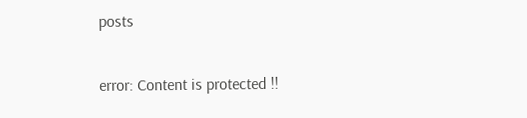posts

error: Content is protected !!